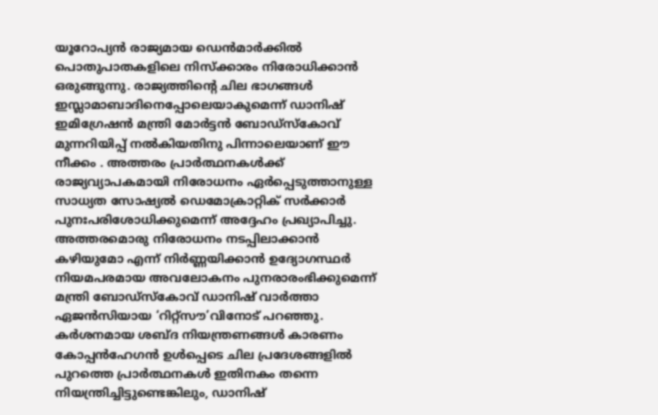യൂറോപ്യൻ രാജ്യമായ ഡെൻമാർക്കിൽ പൊതുപാതകളിലെ നിസ്ക്കാരം നിരോധിക്കാൻ ഒരുങ്ങുന്നു. രാജ്യത്തിന്റെ ചില ഭാഗങ്ങൾ ഇസ്ലാമാബാദിനെപ്പോലെയാകുമെന്ന് ഡാനിഷ് ഇമിഗ്രേഷൻ മന്ത്രി മോർട്ടൻ ബോഡ്സ്കോവ് മുന്നറിയിപ്പ് നൽകിയതിനു പിന്നാലെയാണ് ഈ നീക്കം . അത്തരം പ്രാർത്ഥനകൾക്ക് രാജ്യവ്യാപകമായി നിരോധനം ഏർപ്പെടുത്താനുള്ള സാധ്യത സോഷ്യൽ ഡെമോക്രാറ്റിക് സർക്കാർ പുനഃപരിശോധിക്കുമെന്ന് അദ്ദേഹം പ്രഖ്യാപിച്ചു.
അത്തരമൊരു നിരോധനം നടപ്പിലാക്കാൻ കഴിയുമോ എന്ന് നിർണ്ണയിക്കാൻ ഉദ്യോഗസ്ഥർ നിയമപരമായ അവലോകനം പുനരാരംഭിക്കുമെന്ന് മന്ത്രി ബോഡ്സ്കോവ് ഡാനിഷ് വാർത്താ ഏജൻസിയായ ‘റിറ്റ്സൗ’വിനോട് പറഞ്ഞു. കർശനമായ ശബ്ദ നിയന്ത്രണങ്ങൾ കാരണം കോപ്പൻഹേഗൻ ഉൾപ്പെടെ ചില പ്രദേശങ്ങളിൽ പുറത്തെ പ്രാർത്ഥനകൾ ഇതിനകം തന്നെ നിയന്ത്രിച്ചിട്ടുണ്ടെങ്കിലും, ഡാനിഷ്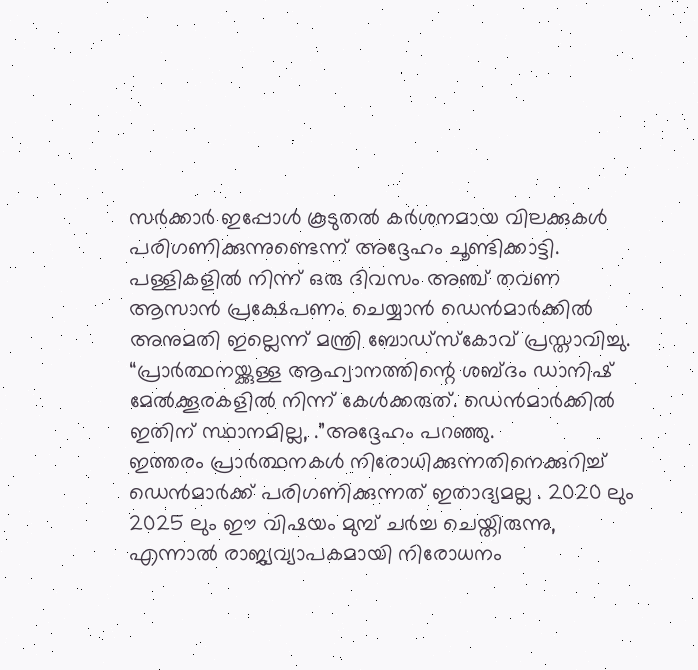സർക്കാർ ഇപ്പോൾ കൂടുതൽ കർശനമായ വിലക്കുകൾ പരിഗണിക്കുന്നുണ്ടെന്ന് അദ്ദേഹം ചൂണ്ടിക്കാട്ടി.
പള്ളികളിൽ നിന്ന് ഒരു ദിവസം അഞ്ച് തവണ ആസാൻ പ്രക്ഷേപണം ചെയ്യാൻ ഡെൻമാർക്കിൽ അനുമതി ഇല്ലെന്ന് മന്ത്രി ബോഡ്സ്കോവ് പ്രസ്താവിച്ചു. “പ്രാർത്ഥനയ്ക്കുള്ള ആഹ്വാനത്തിന്റെ ശബ്ദം ഡാനിഷ് മേൽക്കൂരകളിൽ നിന്ന് കേൾക്കരുത്. ഡെൻമാർക്കിൽ ഇതിന് സ്ഥാനമില്ല, .”അദ്ദേഹം പറഞ്ഞു.
ഇത്തരം പ്രാർത്ഥനകൾ നിരോധിക്കുന്നതിനെക്കുറിച്ച് ഡെൻമാർക്ക് പരിഗണിക്കുന്നത് ഇതാദ്യമല്ല . 2020 ലും 2025 ലും ഈ വിഷയം മുമ്പ് ചർച്ച ചെയ്തിരുന്നു, എന്നാൽ രാജ്യവ്യാപകമായി നിരോധനം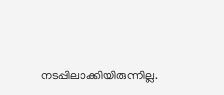നടപ്പിലാക്കിയിരുന്നില്ല.